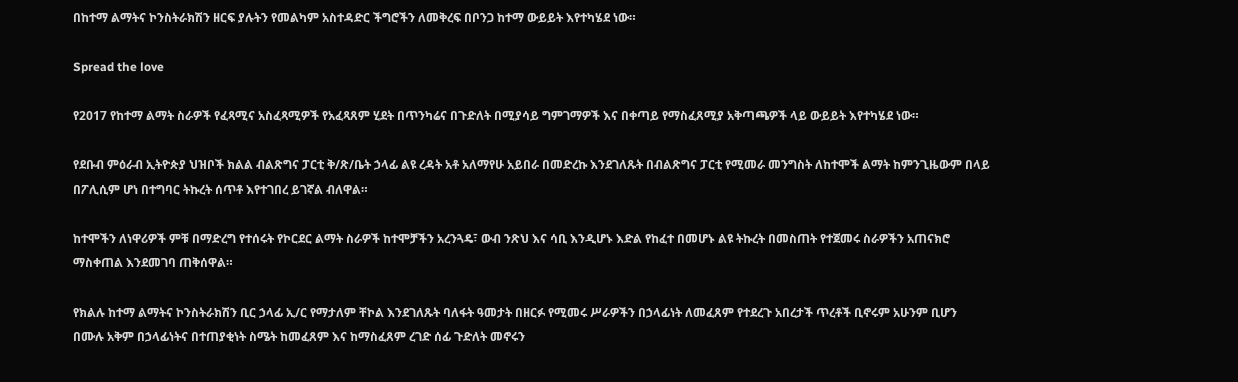በከተማ ልማትና ኮንስትራክሽን ዘርፍ ያሉትን የመልካም አስተዳድር ችግሮችን ለመቅረፍ በቦንጋ ከተማ ውይይት እየተካሄደ ነው።

Spread the love

የ2017 የከተማ ልማት ስራዎች የፈጻሚና አስፈጻሚዎች የአፈጻጸም ሂደት በጥንካሬና በጉድለት በሚያሳይ ግምገማዎች እና በቀጣይ የማስፈጸሚያ አቅጣጫዎች ላይ ውይይት እየተካሄደ ነው።

የደቡብ ምዕራብ ኢትዮጵያ ህዝቦች ክልል ብልጽግና ፓርቲ ቅ/ጽ/ቤት ኃላፊ ልዩ ረዳት አቶ አለማየሁ አይበራ በመድረኩ እንደገለጹት በብልጽግና ፓርቲ የሚመራ መንግስት ለከተሞች ልማት ከምንጊዜውም በላይ በፖሊሲም ሆነ በተግባር ትኩረት ሰጥቶ እየተገበረ ይገኛል ብለዋል።

ከተሞችን ለነዋሪዎች ምቹ በማድረግ የተሰሩት የኮርደር ልማት ስራዎች ከተሞቻችን አረንጓዴ፣ ውብ ንጽህ እና ሳቢ እንዲሆኑ እድል የከፈተ በመሆኑ ልዩ ትኩረት በመስጠት የተጀመሩ ስራዎችን አጠናክሮ ማስቀጠል እንደመገባ ጠቅሰዋል።

የክልሉ ከተማ ልማትና ኮንስትራክሽን ቢር ኃላፊ ኢ/ር የማታለም ቸኮል እንደገለጹት ባለፋት ዓመታት በዘርፉ የሚመሩ ሥራዎችን በኃላፊነት ለመፈጸም የተደረጉ አበረታች ጥረቶች ቢኖሩም አሁንም ቢሆን በሙሉ አቅም በኃላፊነትና በተጠያቂነት ስሜት ከመፈጸም እና ከማስፈጸም ረገድ ሰፊ ጉድለት መኖሩን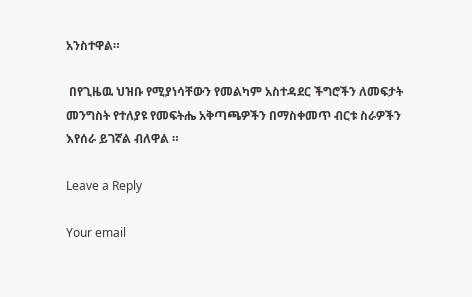አንስተዋል።

 በየጊዜዉ ህዝቡ የሚያነሳቸውን የመልካም አስተዳደር ችግሮችን ለመፍታት መንግስት የተለያዩ የመፍትሔ አቅጣጫዎችን በማስቀመጥ ብርቱ ስራዎችን እየሰራ ይገኛል ብለዋል ።

Leave a Reply

Your email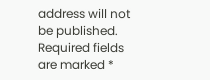address will not be published. Required fields are marked *